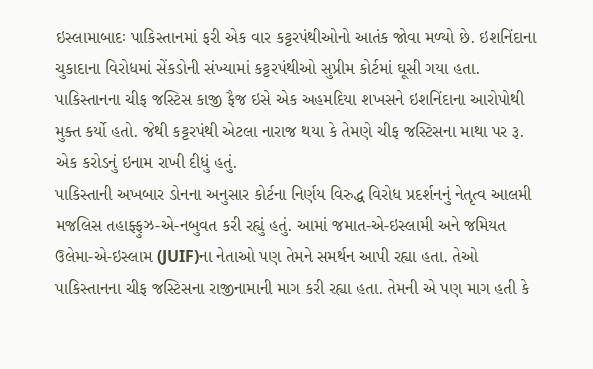ઇસ્લામાબાદઃ પાકિસ્તાનમાં ફરી એક વાર કટ્ટરપંથીઓનો આતંક જોવા મળ્યો છે. ઇશનિંદાના ચુકાદાના વિરોધમાં સેંકડોની સંખ્યામાં કટ્ટરપંથીઓ સુપ્રીમ કોર્ટમાં ઘૂસી ગયા હતા. પાકિસ્તાનના ચીફ જસ્ટિસ કાજી ફૈજ ઇસે એક અહમદિયા શખસને ઇશનિંદાના આરોપોથી મુક્ત કર્યો હતો. જેથી કટ્ટરપંથી એટલા નારાજ થયા કે તેમણે ચીફ જસ્ટિસના માથા પર રૂ. એક કરોડનું ઇનામ રાખી દીધું હતું.
પાકિસ્તાની અખબાર ડોનના અનુસાર કોર્ટના નિર્ણય વિરુદ્ધ વિરોધ પ્રદર્શનનું નેતૃત્વ આલમી મજલિસ તહાફ્ફુઝ-એ-નબુવત કરી રહ્યું હતું. આમાં જમાત-એ-ઇસ્લામી અને જમિયત ઉલેમા-એ-ઇસ્લામ (JUIF)ના નેતાઓ પણ તેમને સમર્થન આપી રહ્યા હતા. તેઓ પાકિસ્તાનના ચીફ જસ્ટિસના રાજીનામાની માગ કરી રહ્યા હતા. તેમની એ પણ માગ હતી કે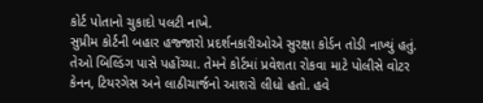કોર્ટ પોતાનો ચુકાદો પલટી નાખે.
સુપ્રીમ કોર્ટની બહાર હજ્જારો પ્રદર્શનકારીઓએ સુરક્ષા કોર્ડન તોડી નાખ્યું હતું. તેઓ બિલ્ડિંગ પાસે પહોંચ્યા. તેમને કોર્ટમાં પ્રવેશતા રોકવા માટે પોલીસે વોટર કેનન, ટિયરગેસ અને લાઠીચાર્જનો આશરો લીધો હતો. હવે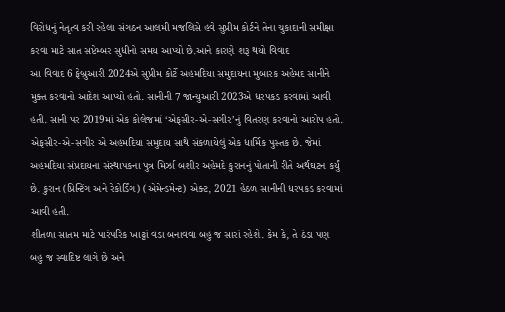વિરોધનું નેતૃત્વ કરી રહેલા સંગઠન આલમી મજલિસે હવે સુપ્રીમ કોર્ટને તેના ચુકાદાની સમીક્ષા કરવા માટે સાત સપ્ટેમ્બર સુધીનો સમય આપ્યો છે.આને કારણે શરૂ થયો વિવાદ
આ વિવાદ 6 ફેબ્રુઆરી 2024એ સુપ્રીમ કોર્ટે અહમદિયા સમુદાયના મુબારક અહેમદ સાનીને મુક્ત કરવાનો આદેશ આપ્યો હતો. સાનીની 7 જાન્યુઆરી 2023એ ધરપકડ કરવામાં આવી હતી. સાની પર 2019માં એક કોલેજમાં ‘એફસીર-એ-સગીર’નું વિતરણ કરવાનો આરોપ હતો. એફસીર-એ-સગીર એ અહમદિયા સમુદાય સાથે સંકળાયેલું એક ધાર્મિક પુસ્તક છે. જેમાં અહમદિયા સંપ્રદાયના સંસ્થાપકના પુત્ર મિર્ઝા બશીર અહેમદે કુરાનનું પોતાની રીતે અર્થઘટન કર્યું છે. કુરાન (પ્રિન્ટિંગ અને રેકોર્ડિંગ) (એમેન્ડમેન્ટ) એક્ટ, 2021 હેઠળ સાનીની ધરપકડ કરવામાં આવી હતી.
શીતળા સાતમ માટે પારંપરિક ખાટ્ટાં વડા બનાવવા બહુ જ સારાં રહેશે. કેમ કે, તે ઠંડા પણ બહુ જ સ્વાદિષ્ટ લાગે છે અને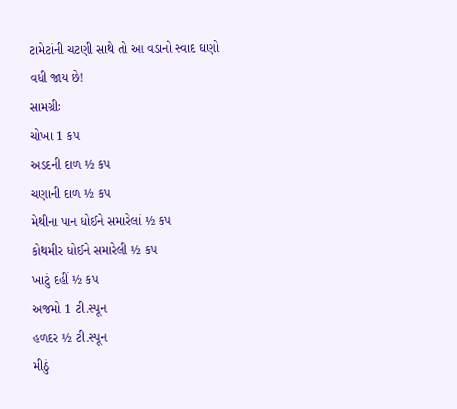ટામેટાંની ચટણી સાથે તો આ વડાનો સ્વાદ ઘણો વધી જાય છે!
સામગ્રીઃ
ચોખા 1 કપ
અડદની દાળ ½ કપ
ચણાની દાળ ½ કપ
મેથીના પાન ધોઈને સમારેલાં ½ કપ
કોથમીર ધોઈને સમારેલી ½ કપ
ખાટું દહીં ½ કપ
અજમો 1 ટી.સ્પૂન
હળદર ½ ટી.સ્પૂન
મીઠું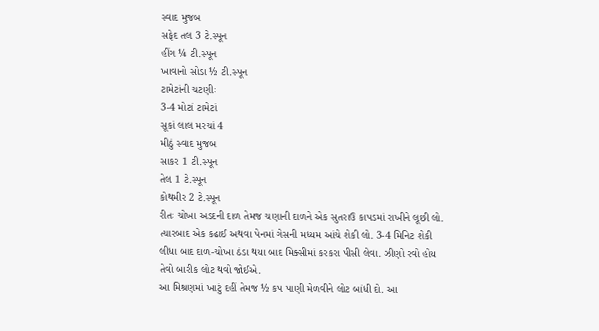સ્વાદ મુજબ
સફેદ તલ 3 ટે.સ્પૂન
હીંગ ¼ ટી.સ્પૂન
ખાવાનો સોડા ½ ટી.સ્પૂન
ટામેટાંની ચટણીઃ
3-4 મોટાં ટામેટાં
સૂકાં લાલ મરચાં 4
મીઠું સ્વાદ મુજબ
સાકર 1 ટી.સ્પૂન
તેલ 1 ટે.સ્પૂન
કોથમીર 2 ટે.સ્પૂન
રીતઃ ચોખા અડદની દાળ તેમજ ચણાની દાળને એક સુતરાઉ કાપડમાં રાખીને લૂછી લો. ત્યારબાદ એક કઢાઈ અથવા પેનમાં ગેસની મધ્યમ આંચે શેકી લો. 3-4 મિનિટ શેકી લીધા બાદ દાળ-ચોખા ઠંડા થયા બાદ મિક્સીમાં કરકરા પીસી લેવા. ઝીણો રવો હોય તેવો બારીક લોટ થવો જોઈએ.
આ મિશ્રણમાં ખાટું દહીં તેમજ ½ કપ પાણી મેળવીને લોટ બાંધી દો. આ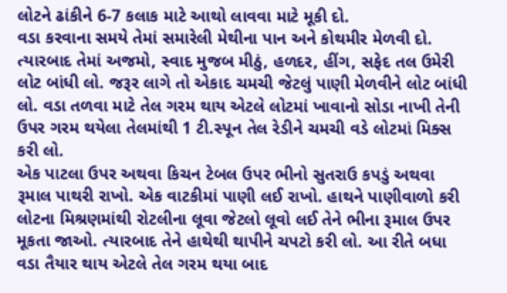લોટને ઢાંકીને 6-7 કલાક માટે આથો લાવવા માટે મૂકી દો.
વડા કરવાના સમયે તેમાં સમારેલી મેથીના પાન અને કોથમીર મેળવી દો. ત્યારબાદ તેમાં અજમો, સ્વાદ મુજબ મીઠું, હળદર, હીંગ, સફેદ તલ ઉમેરી લોટ બાંધી લો. જરૂર લાગે તો એકાદ ચમચી જેટલું પાણી મેળવીને લોટ બાંધી લો. વડા તળવા માટે તેલ ગરમ થાય એટલે લોટમાં ખાવાનો સોડા નાખી તેની ઉપર ગરમ થયેલા તેલમાંથી 1 ટી.સ્પૂન તેલ રેડીને ચમચી વડે લોટમાં મિક્સ કરી લો.
એક પાટલા ઉપર અથવા કિચન ટેબલ ઉપર ભીનો સુતરાઉ કપડું અથવા રૂમાલ પાથરી રાખો. એક વાટકીમાં પાણી લઈ રાખો. હાથને પાણીવાળો કરી લોટના મિશ્રણમાંથી રોટલીના લૂવા જેટલો લૂવો લઈ તેને ભીના રૂમાલ ઉપર મૂકતા જાઓ. ત્યારબાદ તેને હાથેથી થાપીને ચપટો કરી લો. આ રીતે બધા વડા તૈયાર થાય એટલે તેલ ગરમ થયા બાદ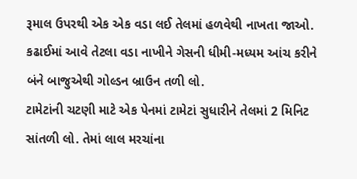રૂમાલ ઉપરથી એક એક વડા લઈ તેલમાં હળવેથી નાખતા જાઓ. કઢાઈમાં આવે તેટલા વડા નાખીને ગેસની ધીમી-મધ્યમ આંચ કરીને બંને બાજુએથી ગોલ્ડન બ્રાઉન તળી લો.
ટામેટાંની ચટણી માટે એક પેનમાં ટામેટાં સુધારીને તેલમાં 2 મિનિટ સાંતળી લો. તેમાં લાલ મરચાંના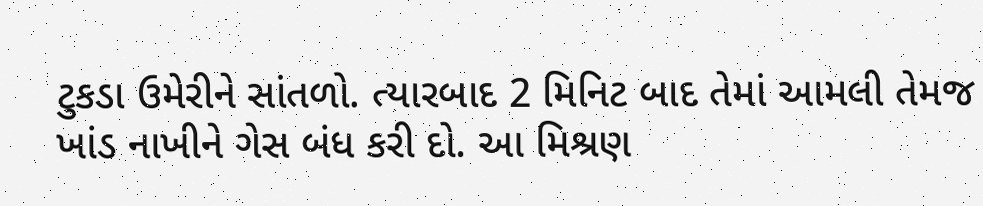ટુકડા ઉમેરીને સાંતળો. ત્યારબાદ 2 મિનિટ બાદ તેમાં આમલી તેમજ ખાંડ નાખીને ગેસ બંધ કરી દો. આ મિશ્રણ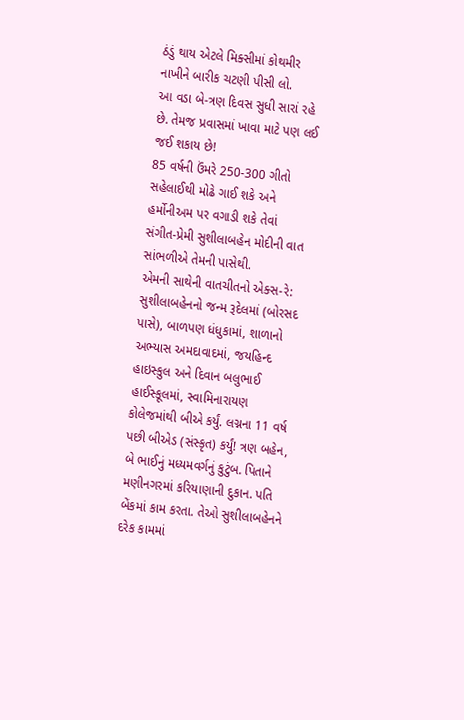ઠંડું થાય એટલે મિક્સીમાં કોથમીર નાખીને બારીક ચટણી પીસી લો.
આ વડા બે-ત્રણ દિવસ સુધી સારાં રહે છે. તેમજ પ્રવાસમાં ખાવા માટે પણ લઈ જઈ શકાય છે!
85 વર્ષની ઉંમરે 250-300 ગીતો સહેલાઈથી મોઢે ગાઈ શકે અને હર્મોનીઅમ પર વગાડી શકે તેવાં સંગીત-પ્રેમી સુશીલાબહેન મોદીની વાત સાંભળીએ તેમની પાસેથી.
એમની સાથેની વાતચીતનો એક્સ-રે:
સુશીલાબહેનનો જન્મ રૂદેલમાં (બોરસદ પાસે), બાળપણ ધંધુકામાં, શાળાનો અભ્યાસ અમદાવાદમાં, જયહિન્દ હાઇસ્કુલ અને દિવાન બલુભાઈ હાઈસ્કૂલમાં, સ્વામિનારાયણ કોલેજમાંથી બીએ કર્યું. લગ્નના 11 વર્ષ પછી બીએડ (સંસ્કૃત) કર્યું! ત્રણ બહેન, બે ભાઈનું મધ્યમવર્ગનું કુટુંબ. પિતાને મણીનગરમાં કરિયાણાની દુકાન. પતિ બેંકમાં કામ કરતા. તેઓ સુશીલાબહેનને દરેક કામમાં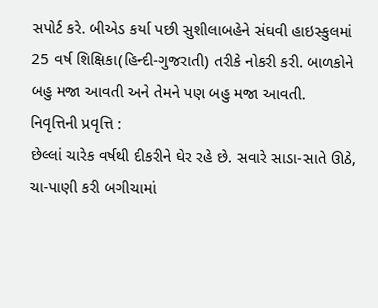સપોર્ટ કરે. બીએડ કર્યા પછી સુશીલાબહેને સંઘવી હાઇસ્કુલમાં 25 વર્ષ શિક્ષિકા(હિન્દી-ગુજરાતી) તરીકે નોકરી કરી. બાળકોને બહુ મજા આવતી અને તેમને પણ બહુ મજા આવતી.
નિવૃત્તિની પ્રવૃત્તિ :
છેલ્લાં ચારેક વર્ષથી દીકરીને ઘેર રહે છે. સવારે સાડા-સાતે ઊઠે, ચા-પાણી કરી બગીચામાં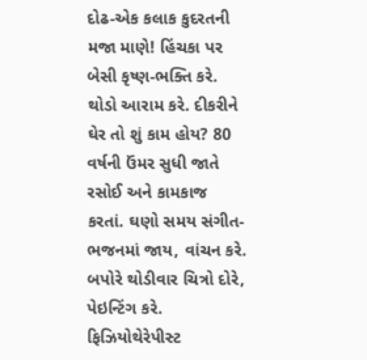દોઢ-એક કલાક કુદરતની મજા માણે! હિંચકા પર બેસી કૃષ્ણ-ભક્તિ કરે. થોડો આરામ કરે. દીકરીને ઘેર તો શું કામ હોય? 80 વર્ષની ઉંમર સુધી જાતે રસોઈ અને કામકાજ કરતાં. ઘણો સમય સંગીત-ભજનમાં જાય, વાંચન કરે. બપોરે થોડીવાર ચિત્રો દોરે, પેઇન્ટિંગ કરે. ફિઝિયોથેરેપીસ્ટ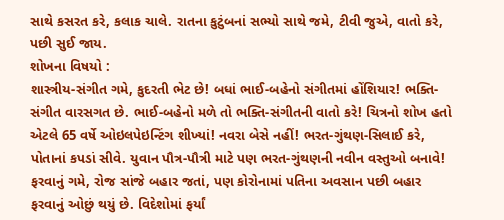સાથે કસરત કરે, કલાક ચાલે. રાતના કુટુંબનાં સભ્યો સાથે જમે, ટીવી જુએ, વાતો કરે, પછી સુઈ જાય.
શોખના વિષયો :
શાસ્ત્રીય-સંગીત ગમે, કુદરતી ભેટ છે! બધાં ભાઈ-બહેનો સંગીતમાં હોંશિયાર! ભક્તિ-સંગીત વારસગત છે. ભાઈ-બહેનો મળે તો ભક્તિ-સંગીતની વાતો કરે! ચિત્રનો શોખ હતો એટલે 65 વર્ષે ઓઇલપેઇન્ટિંગ શીખ્યાં! નવરા બેસે નહીં! ભરત-ગુંથણ-સિલાઈ કરે, પોતાનાં કપડાં સીવે. યુવાન પૌત્ર-પૌત્રી માટે પણ ભરત-ગુંથણની નવીન વસ્તુઓ બનાવે! ફરવાનું ગમે, રોજ સાંજે બહાર જતાં, પણ કોરોનામાં પતિના અવસાન પછી બહાર ફરવાનું ઓછું થયું છે. વિદેશોમાં ફર્યાં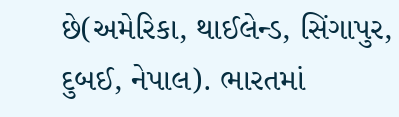છે(અમેરિકા, થાઈલેન્ડ, સિંગાપુર, દુબઈ, નેપાલ). ભારતમાં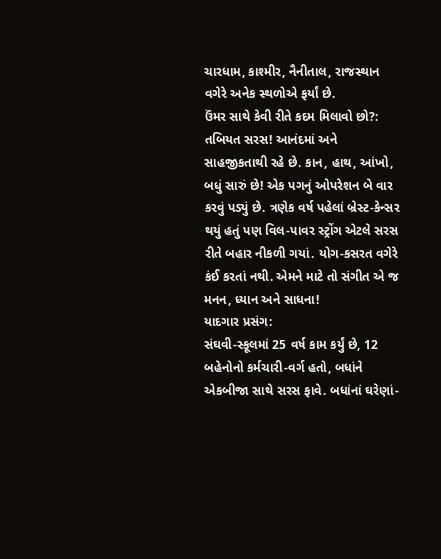ચારધામ, કાશ્મીર, નૈનીતાલ, રાજસ્થાન વગેરે અનેક સ્થળોએ ફર્યાં છે.
ઉંમર સાથે કેવી રીતે કદમ મિલાવો છો?:
તબિયત સરસ! આનંદમાં અને સાહજીકતાથી રહે છે. કાન, હાથ, આંખો, બધું સારું છે! એક પગનું ઓપરેશન બે વાર કરવું પડ્યું છે. ત્રણેક વર્ષ પહેલાં બ્રેસ્ટ-કેન્સર થયું હતું પણ વિલ-પાવર સ્ટ્રોંગ એટલે સરસ રીતે બહાર નીકળી ગયાં. યોગ-કસરત વગેરે કંઈ કરતાં નથી. એમને માટે તો સંગીત એ જ મનન, ધ્યાન અને સાધના!
યાદગાર પ્રસંગ:
સંઘવી-સ્કૂલમાં 25 વર્ષ કામ કર્યું છે, 12 બહેનોનો કર્મચારી-વર્ગ હતો, બધાંને એકબીજા સાથે સરસ ફાવે. બધાંનાં ઘરેણાં-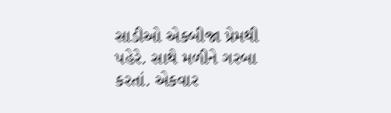સાડીઓ એકબીજા પ્રેમથી પહેરે. સાથે મળીને ગરબા કરતાં. એકવાર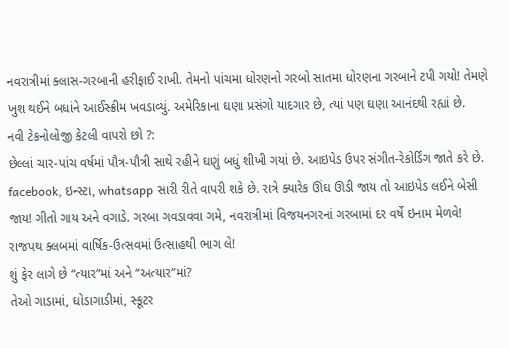નવરાત્રીમાં ક્લાસ-ગરબાની હરીફાઈ રાખી. તેમનો પાંચમા ધોરણનો ગરબો સાતમા ધોરણના ગરબાને ટપી ગયો! તેમણે ખુશ થઈને બધાંને આઈસ્ક્રીમ ખવડાવ્યું. અમેરિકાના ઘણા પ્રસંગો યાદગાર છે, ત્યાં પણ ઘણા આનંદથી રહ્યાં છે.
નવી ટેકનોલોજી કેટલી વાપરો છો ?:
છેલ્લાં ચાર-પાંચ વર્ષમાં પૌત્ર-પૌત્રી સાથે રહીને ઘણું બધું શીખી ગયાં છે. આઇપેડ ઉપર સંગીત-રેકોર્ડિંગ જાતે કરે છે. facebook, ઇન્સ્ટા, whatsapp સારી રીતે વાપરી શકે છે. રાત્રે ક્યારેક ઊંઘ ઊડી જાય તો આઇપેડ લઈને બેસી જાય! ગીતો ગાય અને વગાડે. ગરબા ગવડાવવા ગમે, નવરાત્રીમાં વિજયનગરનાં ગરબામાં દર વર્ષે ઇનામ મેળવે! રાજપથ ક્લબમાં વાર્ષિક-ઉત્સવમાં ઉત્સાહથી ભાગ લે!
શું ફેર લાગે છે “ત્યાર”માં અને “અત્યાર”માં?
તેઓ ગાડામાં, ઘોડાગાડીમાં, સ્કૂટર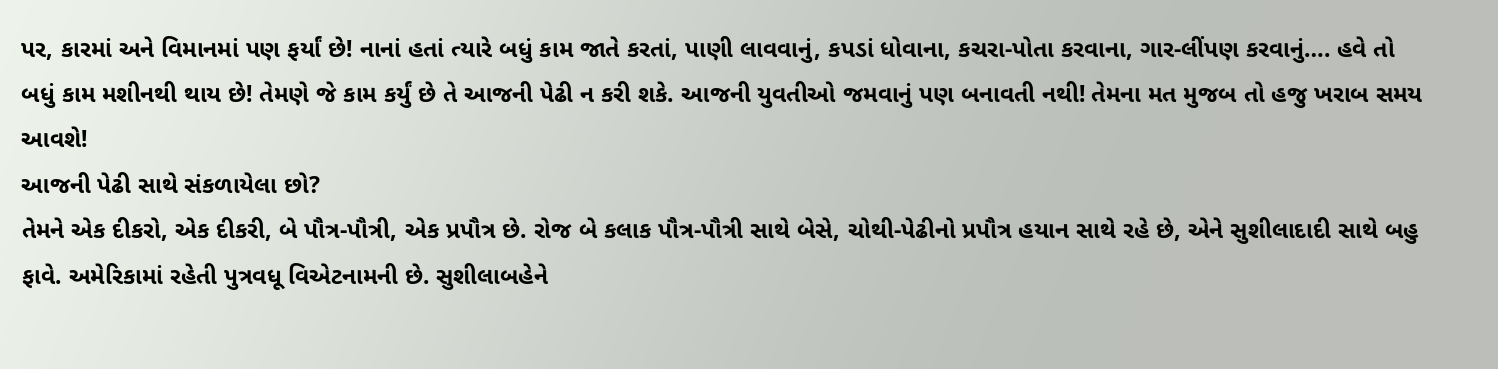પર, કારમાં અને વિમાનમાં પણ ફર્યાં છે! નાનાં હતાં ત્યારે બધું કામ જાતે કરતાં, પાણી લાવવાનું, કપડાં ધોવાના, કચરા-પોતા કરવાના, ગાર-લીંપણ કરવાનું…. હવે તો બધું કામ મશીનથી થાય છે! તેમણે જે કામ કર્યું છે તે આજની પેઢી ન કરી શકે. આજની યુવતીઓ જમવાનું પણ બનાવતી નથી! તેમના મત મુજબ તો હજુ ખરાબ સમય આવશે!
આજની પેઢી સાથે સંકળાયેલા છો?
તેમને એક દીકરો, એક દીકરી, બે પૌત્ર-પૌત્રી, એક પ્રપૌત્ર છે. રોજ બે કલાક પૌત્ર-પૌત્રી સાથે બેસે, ચોથી-પેઢીનો પ્રપૌત્ર હયાન સાથે રહે છે, એને સુશીલાદાદી સાથે બહુ ફાવે. અમેરિકામાં રહેતી પુત્રવધૂ વિએટનામની છે. સુશીલાબહેને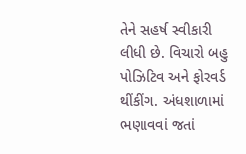તેને સહર્ષ સ્વીકારી લીધી છે. વિચારો બહુ પોઝિટિવ અને ફોરવર્ડ થીંકીંગ. અંધશાળામાં ભણાવવાં જતાં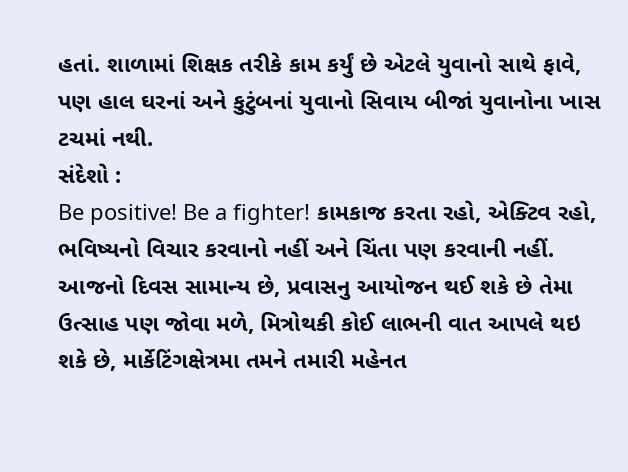હતાં. શાળામાં શિક્ષક તરીકે કામ કર્યું છે એટલે યુવાનો સાથે ફાવે, પણ હાલ ઘરનાં અને કુટુંબનાં યુવાનો સિવાય બીજાં યુવાનોના ખાસ ટચમાં નથી.
સંદેશો :
Be positive! Be a fighter! કામકાજ કરતા રહો, એક્ટિવ રહો, ભવિષ્યનો વિચાર કરવાનો નહીં અને ચિંતા પણ કરવાની નહીં.
આજનો દિવસ સામાન્ય છે, પ્રવાસનુ આયોજન થઈ શકે છે તેમા ઉત્સાહ પણ જોવા મળે, મિત્રોથકી કોઈ લાભની વાત આપલે થઇ શકે છે, માર્કેટિંગક્ષેત્રમા તમને તમારી મહેનત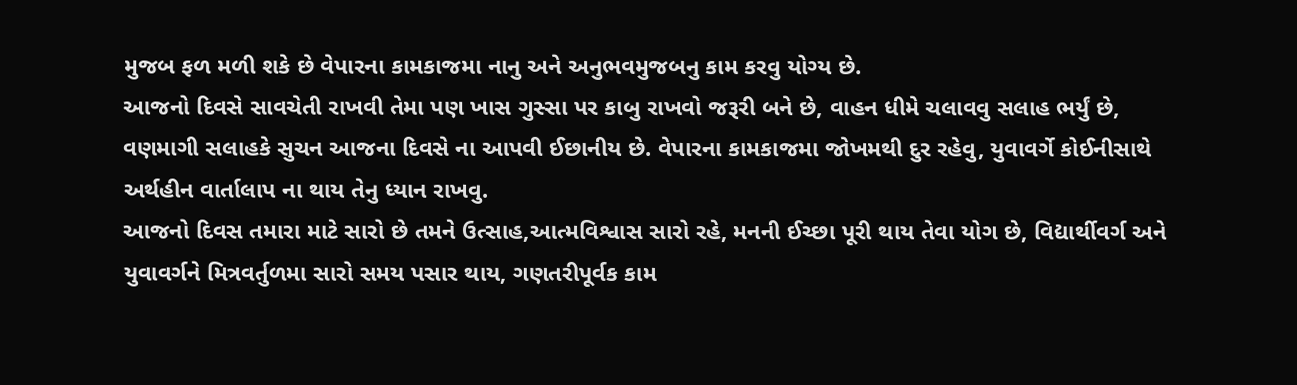મુજબ ફળ મળી શકે છે વેપારના કામકાજમા નાનુ અને અનુભવમુજબનુ કામ કરવુ યોગ્ય છે.
આજનો દિવસે સાવચેતી રાખવી તેમા પણ ખાસ ગુસ્સા પર કાબુ રાખવો જરૂરી બને છે, વાહન ધીમે ચલાવવુ સલાહ ભર્યું છે, વણમાગી સલાહકે સુચન આજના દિવસે ના આપવી ઈછાનીય છે. વેપારના કામકાજમા જોખમથી દુર રહેવુ, યુવાવર્ગે કોઈનીસાથે અર્થહીન વાર્તાલાપ ના થાય તેનુ ધ્યાન રાખવુ.
આજનો દિવસ તમારા માટે સારો છે તમને ઉત્સાહ,આત્મવિશ્વાસ સારો રહે, મનની ઈચ્છા પૂરી થાય તેવા યોગ છે, વિદ્યાર્થીવર્ગ અને યુવાવર્ગને મિત્રવર્તુળમા સારો સમય પસાર થાય, ગણતરીપૂર્વક કામ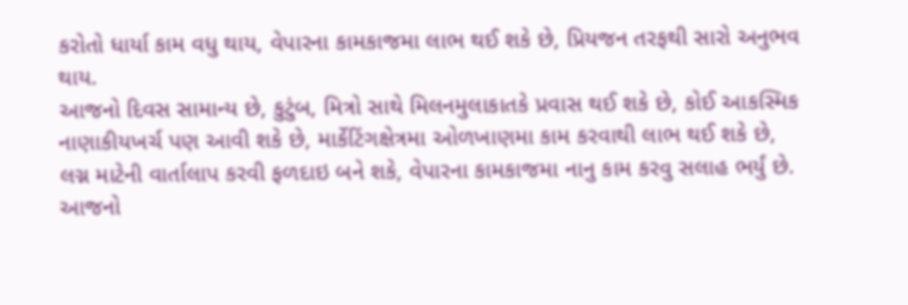કરોતો ધાર્યા કામ વધુ થાય, વેપારના કામકાજમા લાભ થઈ શકે છે, પ્રિયજન તરફથી સારો અનુભવ થાય.
આજનો દિવસ સામાન્ય છે, કુટુંબ, મિત્રો સાથે મિલનમુલાકાતકે પ્રવાસ થઈ શકે છે, કોઈ આકસ્મિક નાણાકીયખર્ચ પણ આવી શકે છે, માર્કેટિંગક્ષેત્રમા ઓળખાણમા કામ કરવાથી લાભ થઈ શકે છે, લગ્ન માટેની વાર્તાલાપ કરવી ફળદાઇ બને શકે, વેપારના કામકાજમા નાનુ કામ કરવુ સલાહ ભર્યું છે.
આજનો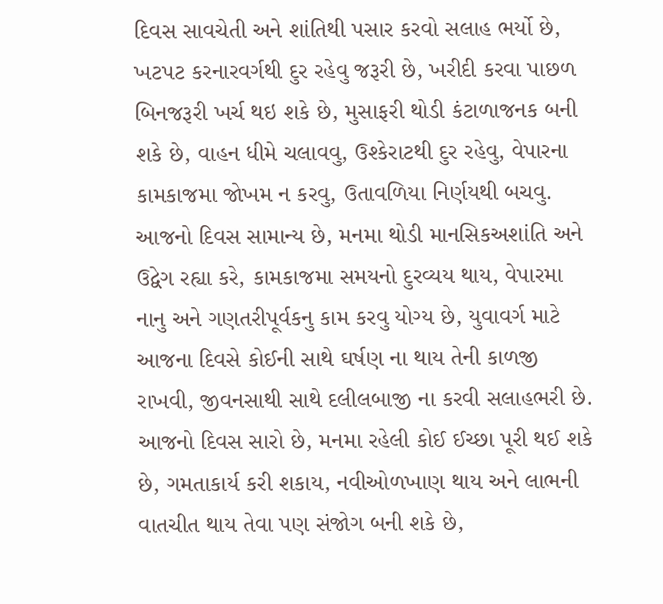દિવસ સાવચેતી અને શાંતિથી પસાર કરવો સલાહ ભર્યો છે, ખટપટ કરનારવર્ગથી દુર રહેવુ જરૂરી છે, ખરીદી કરવા પાછળ બિનજરૂરી ખર્ચ થઇ શકે છે, મુસાફરી થોડી કંટાળાજનક બની શકે છે, વાહન ધીમે ચલાવવુ, ઉશ્કેરાટથી દુર રહેવુ, વેપારના કામકાજમા જોખમ ન કરવુ, ઉતાવળિયા નિર્ણયથી બચવુ.
આજનો દિવસ સામાન્ય છે, મનમા થોડી માનસિકઅશાંતિ અને ઉદ્વેગ રહ્યા કરે, કામકાજમા સમયનો દુરવ્યય થાય, વેપારમા નાનુ અને ગણતરીપૂર્વકનુ કામ કરવુ યોગ્ય છે, યુવાવર્ગ માટે આજના દિવસે કોઈની સાથે ઘર્ષણ ના થાય તેની કાળજી રાખવી, જીવનસાથી સાથે દલીલબાજી ના કરવી સલાહભરી છે.
આજનો દિવસ સારો છે, મનમા રહેલી કોઈ ઈચ્છા પૂરી થઈ શકે છે, ગમતાકાર્ય કરી શકાય, નવીઓળખાણ થાય અને લાભની વાતચીત થાય તેવા પણ સંજોગ બની શકે છે,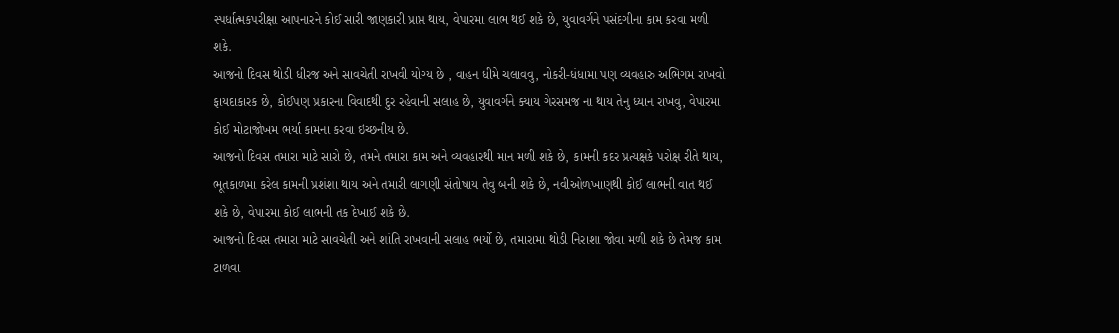સ્પર્ધાત્મકપરીક્ષા આપનારને કોઈ સારી જાણકારી પ્રાપ્ત થાય, વેપારમા લાભ થઈ શકે છે, યુવાવર્ગને પસંદગીના કામ કરવા મળી શકે.
આજનો દિવસ થોડી ધીરજ અને સાવચેતી રાખવી યોગ્ય છે , વાહન ધીમે ચલાવવુ, નોકરી-ધંધામા પણ વ્યવહારુ અભિગમ રાખવો ફાયદાકારક છે, કોઈપણ પ્રકારના વિવાદથી દુર રહેવાની સલાહ છે, યુવાવર્ગને ક્યાય ગેરસમજ ના થાય તેનુ ધ્યાન રાખવુ, વેપારમા કોઈ મોટાજોખમ ભર્યા કામના કરવા ઇચ્છનીય છે.
આજનો દિવસ તમારા માટે સારો છે, તમને તમારા કામ અને વ્યવહારથી માન મળી શકે છે, કામની કદર પ્રત્યક્ષકે પરોક્ષ રીતે થાય, ભૂતકાળમા કરેલ કામની પ્રશંશા થાય અને તમારી લાગણી સંતોષાય તેવુ બની શકે છે, નવીઓળખાણથી કોઈ લાભની વાત થઈ શકે છે, વેપારમા કોઈ લાભની તક દેખાઈ શકે છે.
આજનો દિવસ તમારા માટે સાવચેતી અને શાંતિ રાખવાની સલાહ ભર્યો છે, તમારામા થોડી નિરાશા જોવા મળી શકે છે તેમજ કામ ટાળવા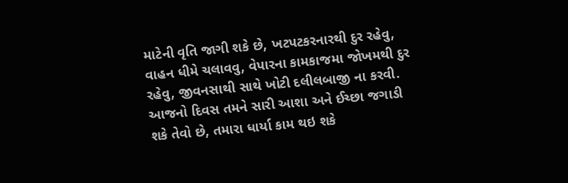માટેની વૃતિ જાગી શકે છે, ખટપટકરનારથી દુર રહેવુ, વાહન ધીમે ચલાવવુ, વેપારના કામકાજમા જોખમથી દુર રહેવુ, જીવનસાથી સાથે ખોટી દલીલબાજી ના કરવી.
આજનો દિવસ તમને સારી આશા અને ઈચ્છા જગાડી શકે તેવો છે, તમારા ધાર્યા કામ થઇ શકે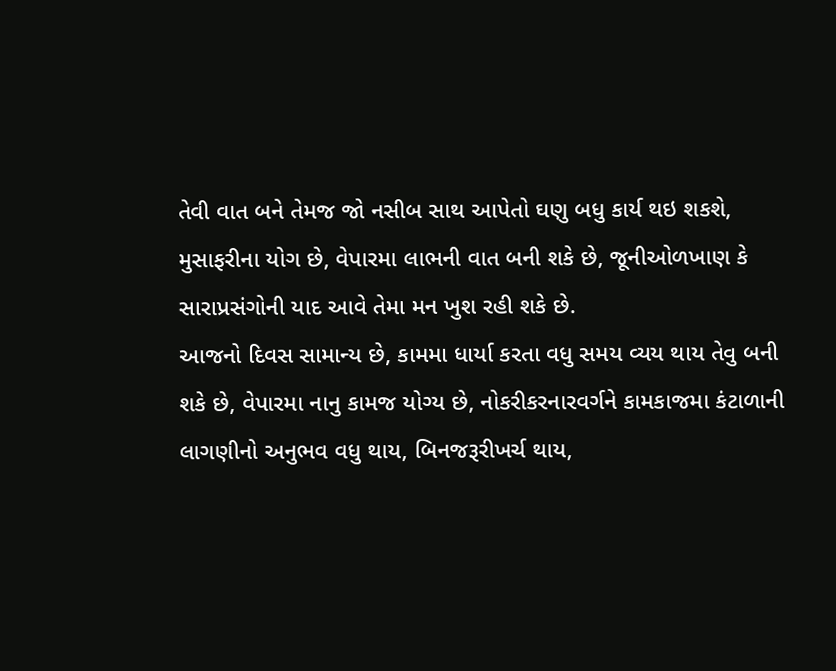તેવી વાત બને તેમજ જો નસીબ સાથ આપેતો ઘણુ બધુ કાર્ય થઇ શકશે, મુસાફરીના યોગ છે, વેપારમા લાભની વાત બની શકે છે, જૂનીઓળખાણ કે સારાપ્રસંગોની યાદ આવે તેમા મન ખુશ રહી શકે છે.
આજનો દિવસ સામાન્ય છે, કામમા ધાર્યા કરતા વધુ સમય વ્યય થાય તેવુ બની શકે છે, વેપારમા નાનુ કામજ યોગ્ય છે, નોકરીકરનારવર્ગને કામકાજમા કંટાળાની લાગણીનો અનુભવ વધુ થાય, બિનજરૂરીખર્ચ થાય,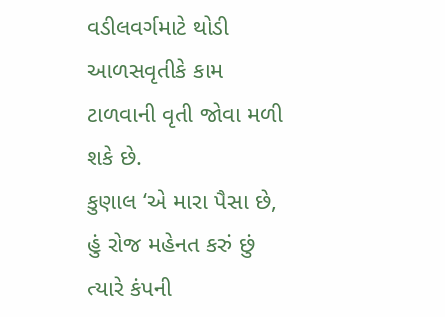વડીલવર્ગમાટે થોડી આળસવૃતીકે કામ ટાળવાની વૃતી જોવા મળી શકે છે.
કુણાલ ‘એ મારા પૈસા છે, હું રોજ મહેનત કરું છું ત્યારે કંપની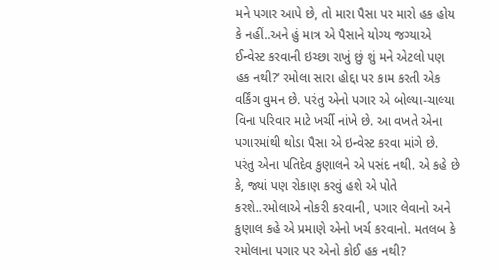મને પગાર આપે છે, તો મારા પૈસા પર મારો હક હોય કે નહીં..અને હું માત્ર એ પૈસાને યોગ્ય જગ્યાએ ઈન્વેસ્ટ કરવાની ઇચ્છા રાખું છું શું મને એટલો પણ હક નથી?’ રમોલા સારા હોદ્દા પર કામ કરતી એક વર્કિંગ વુમન છે. પરંતુ એનો પગાર એ બોલ્યા-ચાલ્યા વિના પરિવાર માટે ખર્ચી નાંખે છે. આ વખતે એના પગારમાંથી થોડા પૈસા એ ઇન્વેસ્ટ કરવા માંગે છે. પરંતુ એના પતિદેવ કુણાલને એ પસંદ નથી. એ કહે છે કે, જ્યાં પણ રોકાણ કરવું હશે એ પોતે કરશે..રમોલાએ નોકરી કરવાની, પગાર લેવાનો અને કુણાલ કહે એ પ્રમાણે એનો ખર્ચ કરવાનો. મતલબ કે રમોલાના પગાર પર એનો કોઈ હક નથી?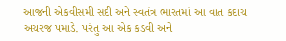આજની એકવીસમી સદી અને સ્વતંત્ર ભારતમાં આ વાત કદાચ અચરજ પમાડે. પરંતુ આ એક કડવી અને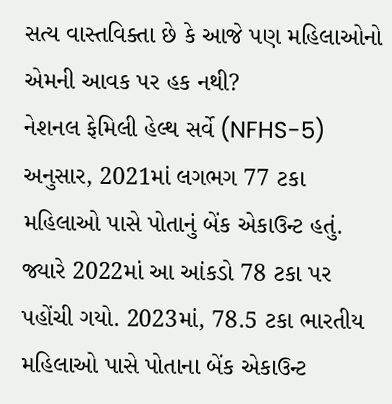સત્ય વાસ્તવિક્તા છે કે આજે પણ મહિલાઓનો એમની આવક પર હક નથી?
નેશનલ ફેમિલી હેલ્થ સર્વે (NFHS-5) અનુસાર, 2021માં લગભગ 77 ટકા મહિલાઓ પાસે પોતાનું બેંક એકાઉન્ટ હતું. જ્યારે 2022માં આ આંકડો 78 ટકા પર પહોંચી ગયો. 2023માં, 78.5 ટકા ભારતીય મહિલાઓ પાસે પોતાના બેંક એકાઉન્ટ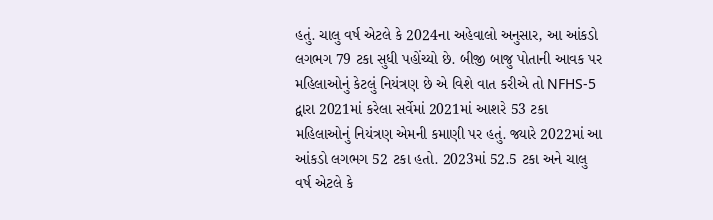હતું. ચાલુ વર્ષ એટલે કે 2024ના અહેવાલો અનુસાર, આ આંકડો લગભગ 79 ટકા સુધી પહોંચ્યો છે. બીજી બાજુ પોતાની આવક પર મહિલાઓનું કેટલું નિયંત્રણ છે એ વિશે વાત કરીએ તો NFHS-5 દ્વારા 2021માં કરેલા સર્વેમાં 2021માં આશરે 53 ટકા મહિલાઓનું નિયંત્રણ એમની કમાણી પર હતું. જ્યારે 2022માં આ આંકડો લગભગ 52 ટકા હતો. 2023માં 52.5 ટકા અને ચાલુ વર્ષ એટલે કે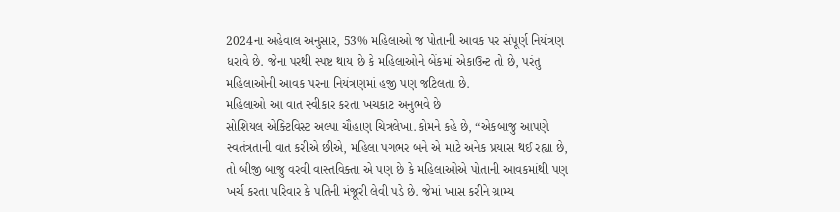2024ના અહેવાલ અનુસાર, 53% મહિલાઓ જ પોતાની આવક પર સંપૂર્ણ નિયંત્રણ ધરાવે છે. જેના પરથી સ્પષ્ટ થાય છે કે મહિલાઓને બેંકમાં એકાઉન્ટ તો છે, પરંતુ મહિલાઓની આવક પરના નિયંત્રણમાં હજી પણ જટિલતા છે.
મહિલાઓ આ વાત સ્વીકાર કરતા ખચકાટ અનુભવે છે
સોશિયલ એક્ટિવિસ્ટ અલ્પા ચૌહાણ ચિત્રલેખા.કોમને કહે છે, “એકબાજુ આપણે સ્વતંત્રતાની વાત કરીએ છીએ, મહિલા પગભર બને એ માટે અનેક પ્રયાસ થઈ રહ્યા છે, તો બીજી બાજુ વરવી વાસ્તવિક્તા એ પણ છે કે મહિલાઓએ પોતાની આવકમાંથી પણ ખર્ચ કરતા પરિવાર કે પતિની મંજૂરી લેવી પડે છે. જેમાં ખાસ કરીને ગ્રામ્ય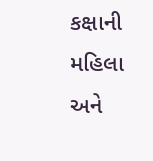કક્ષાની મહિલા અને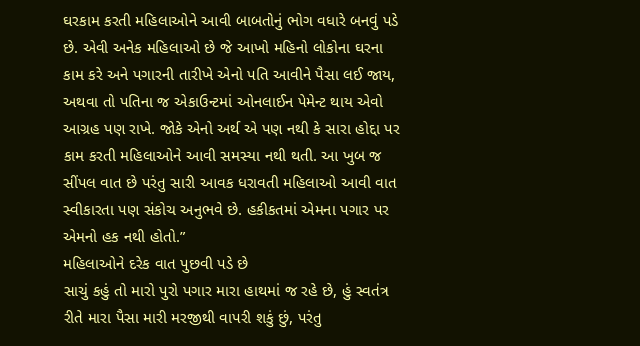ઘરકામ કરતી મહિલાઓને આવી બાબતોનું ભોગ વધારે બનવું પડે છે. એવી અનેક મહિલાઓ છે જે આખો મહિનો લોકોના ઘરના કામ કરે અને પગારની તારીખે એનો પતિ આવીને પૈસા લઈ જાય, અથવા તો પતિના જ એકાઉન્ટમાં ઓનલાઈન પેમેન્ટ થાય એવો આગ્રહ પણ રાખે. જોકે એનો અર્થ એ પણ નથી કે સારા હોદ્દા પર કામ કરતી મહિલાઓને આવી સમસ્યા નથી થતી. આ ખુબ જ સીંપલ વાત છે પરંતુ સારી આવક ધરાવતી મહિલાઓ આવી વાત સ્વીકારતા પણ સંકોચ અનુભવે છે. હકીકતમાં એમના પગાર પર એમનો હક નથી હોતો.”
મહિલાઓને દરેક વાત પુછવી પડે છે
સાચું કહું તો મારો પુરો પગાર મારા હાથમાં જ રહે છે, હું સ્વતંત્ર રીતે મારા પૈસા મારી મરજીથી વાપરી શકું છું, પરંતુ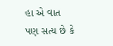હા એ વાત પણ સત્ય છે કે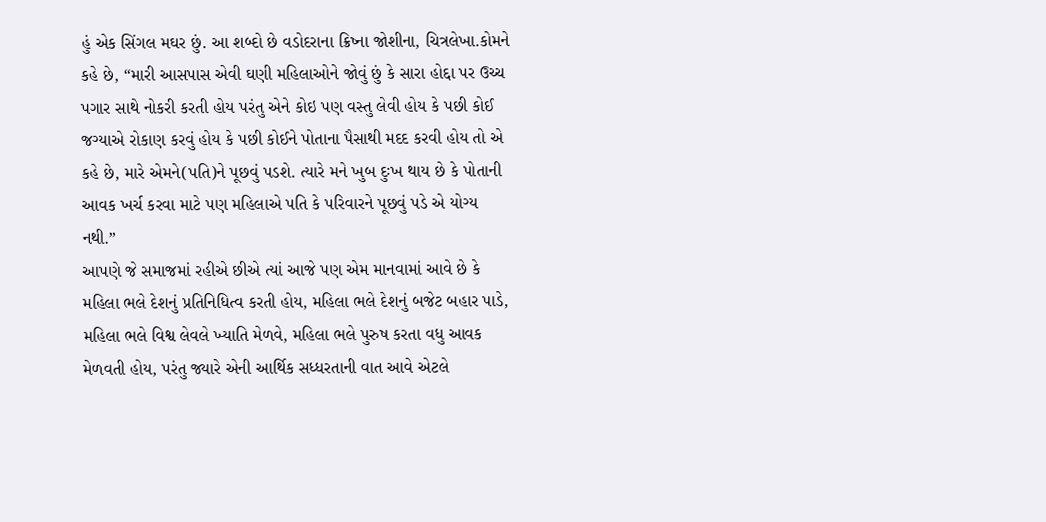હું એક સિંગલ મઘર છું. આ શબ્દો છે વડોદરાના ક્રિષ્ના જોશીના, ચિત્રલેખા.કોમને કહે છે, “મારી આસપાસ એવી ઘણી મહિલાઓને જોવું છું કે સારા હોદ્દા પર ઉચ્ચ પગાર સાથે નોકરી કરતી હોય પરંતુ એને કોઇ પણ વસ્તુ લેવી હોય કે પછી કોઈ જગ્યાએ રોકાણ કરવું હોય કે પછી કોઈને પોતાના પૈસાથી મદદ કરવી હોય તો એ કહે છે, મારે એમને(પતિ)ને પૂછવું પડશે. ત્યારે મને ખુબ દુઃખ થાય છે કે પોતાની આવક ખર્ચ કરવા માટે પણ મહિલાએ પતિ કે પરિવારને પૂછવું પડે એ યોગ્ય નથી.”
આપણે જે સમાજમાં રહીએ છીએ ત્યાં આજે પણ એમ માનવામાં આવે છે કે મહિલા ભલે દેશનું પ્રતિનિધિત્વ કરતી હોય, મહિલા ભલે દેશનું બજેટ બહાર પાડે, મહિલા ભલે વિશ્વ લેવલે ખ્યાતિ મેળવે, મહિલા ભલે પુરુષ કરતા વધુ આવક મેળવતી હોય, પરંતુ જ્યારે એની આર્થિક સધ્ધરતાની વાત આવે એટલે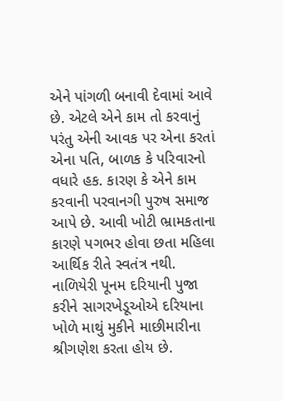એને પાંગળી બનાવી દેવામાં આવે છે. એટલે એને કામ તો કરવાનું પરંતુ એની આવક પર એના કરતાં એના પતિ, બાળક કે પરિવારનો વધારે હક. કારણ કે એને કામ કરવાની પરવાનગી પુરુષ સમાજ આપે છે. આવી ખોટી ભ્રામકતાના કારણે પગભર હોવા છતા મહિલા આર્થિક રીતે સ્વતંત્ર નથી.
નાળિયેરી પૂનમ દરિયાની પુજા કરીને સાગરખેડૂઓએ દરિયાના ખોળે માથું મુકીને માછીમારીના શ્રીગણેશ કરતા હોય છે.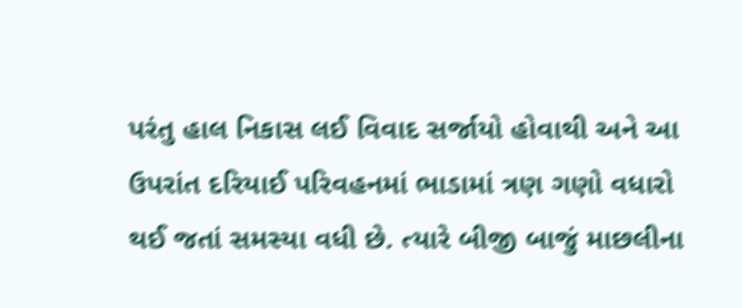પરંતુ હાલ નિકાસ લઈ વિવાદ સર્જાયો હોવાથી અને આ ઉપરાંત દરિયાઈ પરિવહનમાં ભાડામાં ત્રણ ગણો વધારો થઈ જતાં સમસ્યા વધી છે. ત્યારે બીજી બાજું માછલીના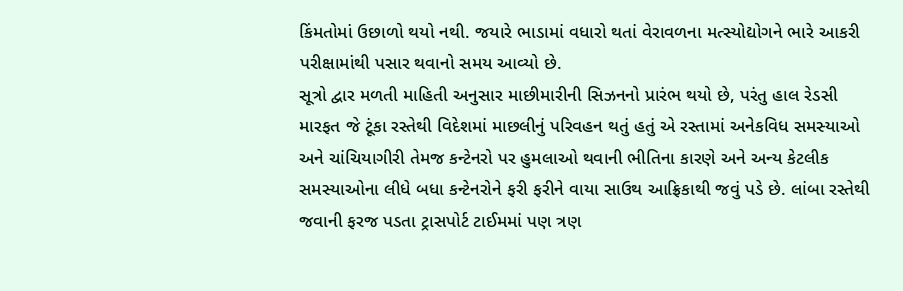કિંમતોમાં ઉછાળો થયો નથી. જયારે ભાડામાં વધારો થતાં વેરાવળના મત્સ્યોદ્યોગને ભારે આકરી પરીક્ષામાંથી પસાર થવાનો સમય આવ્યો છે.
સૂત્રો દ્વાર મળતી માહિતી અનુસાર માછીમારીની સિઝનનો પ્રારંભ થયો છે, પરંતુ હાલ રેડસી મારફત જે ટૂંકા રસ્તેથી વિદેશમાં માછલીનું પરિવહન થતું હતું એ રસ્તામાં અનેકવિધ સમસ્યાઓ અને ચાંચિયાગીરી તેમજ કન્ટેનરો પર હુમલાઓ થવાની ભીતિના કારણે અને અન્ય કેટલીક સમસ્યાઓના લીધે બધા કન્ટેનરોને ફરી ફરીને વાયા સાઉથ આફ્રિકાથી જવું પડે છે. લાંબા રસ્તેથી જવાની ફરજ પડતા ટ્રાસપોર્ટ ટાઈમમાં પણ ત્રણ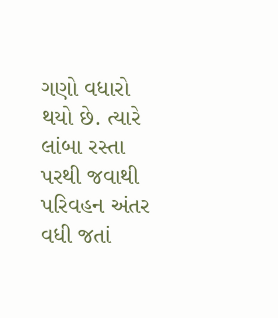ગણો વધારો થયો છે. ત્યારે લાંબા રસ્તા પરથી જવાથી પરિવહન અંતર વધી જતાં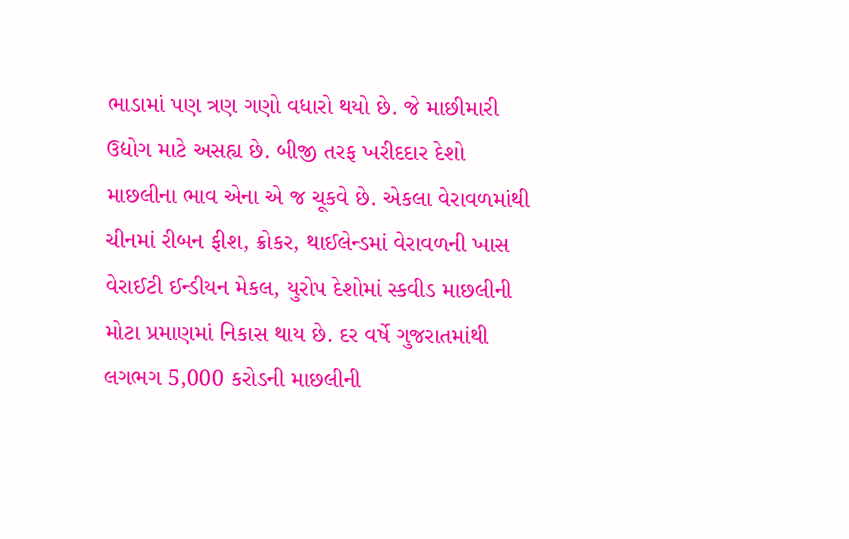ભાડામાં પણ ત્રણ ગણો વધારો થયો છે. જે માછીમારી ઉદ્યોગ માટે અસહ્ય છે. બીજી તરફ ખરીદદાર દેશો માછલીના ભાવ એના એ જ ચૂકવે છે. એકલા વેરાવળમાંથી ચીનમાં રીબન ફીશ, ક્રોકર, થાઈલેન્ડમાં વેરાવળની ખાસ વેરાઈટી ઈન્ડીયન મેકલ, યુરોપ દેશોમાં સ્કવીડ માછલીની મોટા પ્રમાણમાં નિકાસ થાય છે. દર વર્ષે ગુજરાતમાંથી લગભગ 5,000 કરોડની માછલીની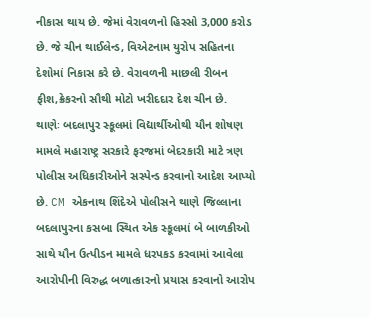નીકાસ થાય છે. જેમાં વેરાવળનો હિસ્સો 3,000 કરોડ છે. જે ચીન થાઈલેન્ડ, વિએટનામ યુરોપ સહિતના દેશોમાં નિકાસ કરે છે. વેરાવળની માછલી રીબન ફીશ,ક્રેકરનો સૌથી મોટો ખરીદદાર દેશ ચીન છે.
થાણેઃ બદલાપુર સ્કૂલમાં વિદ્યાર્થીઓથી યૌન શોષણ મામલે મહારાષ્ટ્ર સરકારે ફરજમાં બેદરકારી માટે ત્રણ પોલીસ અધિકારીઓને સસ્પેન્ડ કરવાનો આદેશ આપ્યો છે. CM એકનાથ શિંદેએ પોલીસને થાણે જિલ્લાના બદલાપુરના કસબા સ્થિત એક સ્કૂલમાં બે બાળકીઓ સાથે યૌન ઉત્પીડન મામલે ધરપકડ કરવામાં આવેલા આરોપીની વિરુદ્ધ બળાત્કારનો પ્રયાસ કરવાનો આરોપ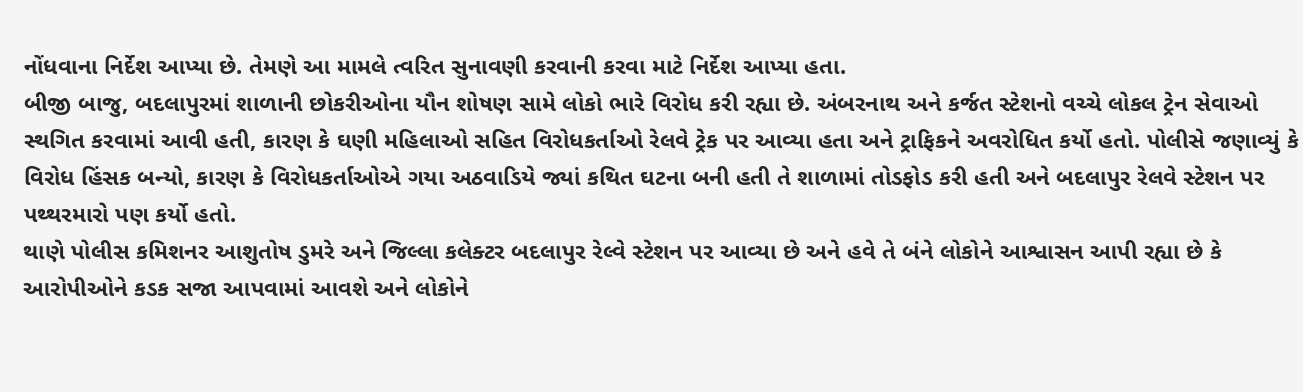નોંધવાના નિર્દેશ આપ્યા છે. તેમણે આ મામલે ત્વરિત સુનાવણી કરવાની કરવા માટે નિર્દેશ આપ્યા હતા.
બીજી બાજુ, બદલાપુરમાં શાળાની છોકરીઓના યૌન શોષણ સામે લોકો ભારે વિરોધ કરી રહ્યા છે. અંબરનાથ અને કર્જત સ્ટેશનો વચ્ચે લોકલ ટ્રેન સેવાઓ સ્થગિત કરવામાં આવી હતી, કારણ કે ઘણી મહિલાઓ સહિત વિરોધકર્તાઓ રેલવે ટ્રેક પર આવ્યા હતા અને ટ્રાફિકને અવરોધિત કર્યો હતો. પોલીસે જણાવ્યું કે વિરોધ હિંસક બન્યો, કારણ કે વિરોધકર્તાઓએ ગયા અઠવાડિયે જ્યાં કથિત ઘટના બની હતી તે શાળામાં તોડફોડ કરી હતી અને બદલાપુર રેલવે સ્ટેશન પર પથ્થરમારો પણ કર્યો હતો.
થાણે પોલીસ કમિશનર આશુતોષ ડુમરે અને જિલ્લા કલેક્ટર બદલાપુર રેલ્વે સ્ટેશન પર આવ્યા છે અને હવે તે બંને લોકોને આશ્વાસન આપી રહ્યા છે કે આરોપીઓને કડક સજા આપવામાં આવશે અને લોકોને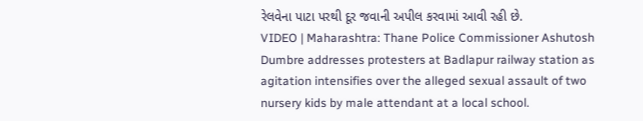રેલવેના પાટા પરથી દૂર જવાની અપીલ કરવામાં આવી રહી છે.
VIDEO | Maharashtra: Thane Police Commissioner Ashutosh Dumbre addresses protesters at Badlapur railway station as agitation intensifies over the alleged sexual assault of two nursery kids by male attendant at a local school.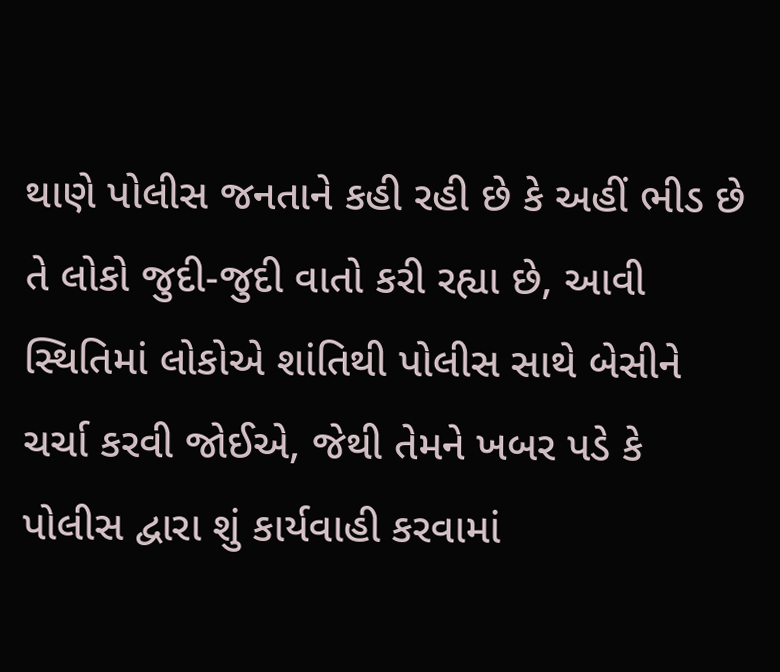થાણે પોલીસ જનતાને કહી રહી છે કે અહીં ભીડ છે તે લોકો જુદી-જુદી વાતો કરી રહ્યા છે, આવી સ્થિતિમાં લોકોએ શાંતિથી પોલીસ સાથે બેસીને ચર્ચા કરવી જોઈએ, જેથી તેમને ખબર પડે કે પોલીસ દ્વારા શું કાર્યવાહી કરવામાં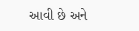આવી છે અને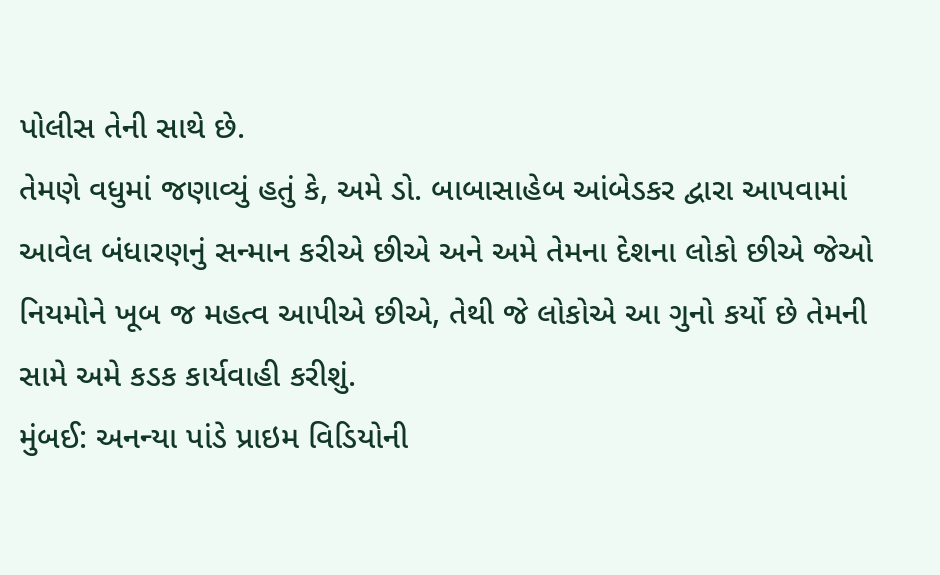પોલીસ તેની સાથે છે.
તેમણે વધુમાં જણાવ્યું હતું કે, અમે ડો. બાબાસાહેબ આંબેડકર દ્વારા આપવામાં આવેલ બંધારણનું સન્માન કરીએ છીએ અને અમે તેમના દેશના લોકો છીએ જેઓ નિયમોને ખૂબ જ મહત્વ આપીએ છીએ, તેથી જે લોકોએ આ ગુનો કર્યો છે તેમની સામે અમે કડક કાર્યવાહી કરીશું.
મુંબઈ: અનન્યા પાંડે પ્રાઇમ વિડિયોની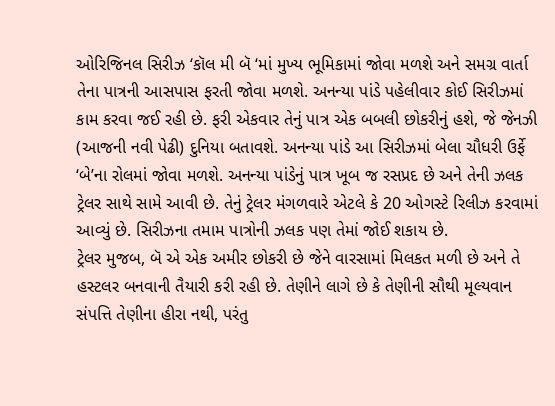ઓરિજિનલ સિરીઝ ‘કૉલ મી બૅ ‘માં મુખ્ય ભૂમિકામાં જોવા મળશે અને સમગ્ર વાર્તા તેના પાત્રની આસપાસ ફરતી જોવા મળશે. અનન્યા પાંડે પહેલીવાર કોઈ સિરીઝમાં કામ કરવા જઈ રહી છે. ફરી એકવાર તેનું પાત્ર એક બબલી છોકરીનું હશે, જે જેનઝી (આજની નવી પેઢી) દુનિયા બતાવશે. અનન્યા પાંડે આ સિરીઝમાં બેલા ચૌધરી ઉર્ફે ‘બે’ના રોલમાં જોવા મળશે. અનન્યા પાંડેનું પાત્ર ખૂબ જ રસપ્રદ છે અને તેની ઝલક ટ્રેલર સાથે સામે આવી છે. તેનું ટ્રેલર મંગળવારે એટલે કે 20 ઓગસ્ટે રિલીઝ કરવામાં આવ્યું છે. સિરીઝના તમામ પાત્રોની ઝલક પણ તેમાં જોઈ શકાય છે.
ટ્રેલર મુજબ, બૅ એ એક અમીર છોકરી છે જેને વારસામાં મિલકત મળી છે અને તે હસ્ટલર બનવાની તૈયારી કરી રહી છે. તેણીને લાગે છે કે તેણીની સૌથી મૂલ્યવાન સંપત્તિ તેણીના હીરા નથી, પરંતુ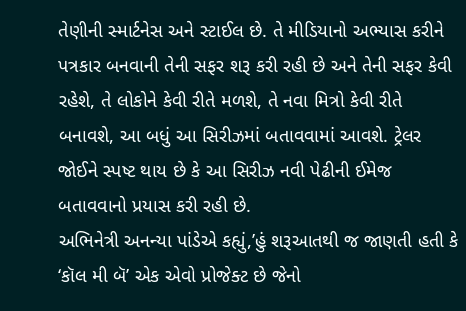તેણીની સ્માર્ટનેસ અને સ્ટાઈલ છે. તે મીડિયાનો અભ્યાસ કરીને પત્રકાર બનવાની તેની સફર શરૂ કરી રહી છે અને તેની સફર કેવી રહેશે, તે લોકોને કેવી રીતે મળશે, તે નવા મિત્રો કેવી રીતે બનાવશે, આ બધું આ સિરીઝમાં બતાવવામાં આવશે. ટ્રેલર જોઈને સ્પષ્ટ થાય છે કે આ સિરીઝ નવી પેઢીની ઈમેજ બતાવવાનો પ્રયાસ કરી રહી છે.
અભિનેત્રી અનન્યા પાંડેએ કહ્યું,’હું શરૂઆતથી જ જાણતી હતી કે ‘કૉલ મી બૅ’ એક એવો પ્રોજેક્ટ છે જેનો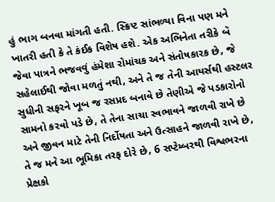હું ભાગ બનવા માંગતી હતી. સ્ક્રિપ્ટ સાંભળ્યા વિના પણ મને ખાતરી હતી કે તે કંઈક વિશેષ હશે. એક અભિનેતા તરીકે બૅ જેવા પાત્રને ભજવવું હંમેશા રોમાંચક અને સંતોષકારક છે, જે સહેલાઈથી જોવા મળતું નથી, અને તે જ તેની આયર્સથી હસ્ટલર સુધીની સફરને ખૂબ જ રસપ્રદ બનાવે છે તેણીએ જે પડકારોનો સામનો કરવો પડે છે, તે તેના સાચા સ્વભાવને જાળવી રાખે છે અને જીવન માટે તેની નિર્દોષતા અને ઉત્સાહને જાળવી રાખે છે, તે જ મને આ ભૂમિકા તરફ દોરે છે, 6 સપ્ટેમ્બરથી વિશ્વભરના પ્રેક્ષકો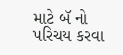માટે બૅ નો પરિચય કરવા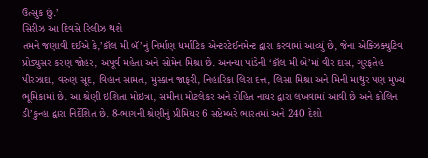ઉત્સુક છું.’
સિરીઝ આ દિવસે રિલીઝ થશે
તમને જણાવી દઈએ કે,’કૉલ મી બૅ’નું નિર્માણ ધર્માટિક એન્ટરટેઈનમેન્ટ દ્વારા કરવામાં આવ્યું છે, જેના એક્ઝિક્યુટિવ પ્રોડ્યુસર કરણ જોહર, અપૂર્વ મહેતા અને સોમેન મિશ્રા છે. અનન્યા પાંડેની ‘કૉલ મી બે’માં વીર દાસ, ગુરફતેહ પીરઝાદા, વરુણ સૂદ, વિહાન સામત, મુસ્કાન જાફરી, નિહારિકા લિરા દત્ત, લિસા મિશ્રા અને મિની માથુર પણ મુખ્ય ભૂમિકામાં છે. આ શ્રેણી ઇશિતા મોઇત્રા, સમીના મોટલેકર અને રોહિત નાયર દ્વારા લખવામાં આવી છે અને કોલિન ડી’કુન્હા દ્વારા નિર્દેશિત છે. 8-ભાગની શ્રેણીનું પ્રીમિયર 6 સપ્ટેમ્બરે ભારતમાં અને 240 દેશો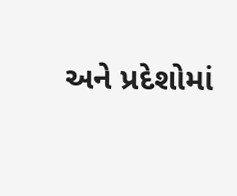અને પ્રદેશોમાં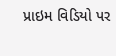પ્રાઇમ વિડિયો પર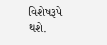વિશેષરૂપે થશે.